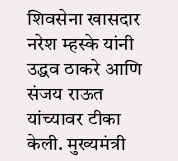शिवसेना खासदार नरेश म्हस्के यांनी उद्धव ठाकरे आणि संजय राऊत यांच्यावर टीका केली. मुख्यमंत्री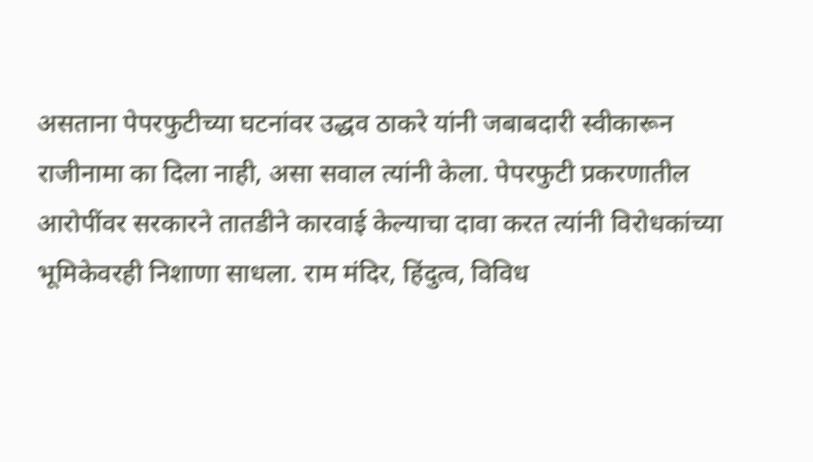असताना पेपरफुटीच्या घटनांवर उद्धव ठाकरे यांनी जबाबदारी स्वीकारून राजीनामा का दिला नाही, असा सवाल त्यांनी केला. पेपरफुटी प्रकरणातील आरोपींवर सरकारने तातडीने कारवाई केल्याचा दावा करत त्यांनी विरोधकांच्या भूमिकेवरही निशाणा साधला. राम मंदिर, हिंदुत्व, विविध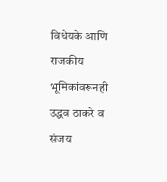विधेयके आणि राजकीय भूमिकांवरूनही उद्धव ठाकरे व संजय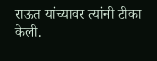राऊत यांच्यावर त्यांनी टीका केली.